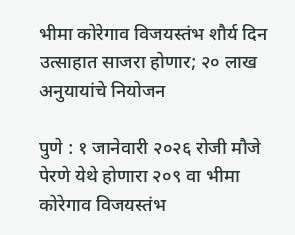भीमा कोरेगाव विजयस्तंभ शौर्य दिन उत्साहात साजरा होणार; २० लाख अनुयायांचे नियोजन

पुणे : १ जानेवारी २०२६ रोजी मौजे पेरणे येथे होणारा २०९ वा भीमा कोरेगाव विजयस्तंभ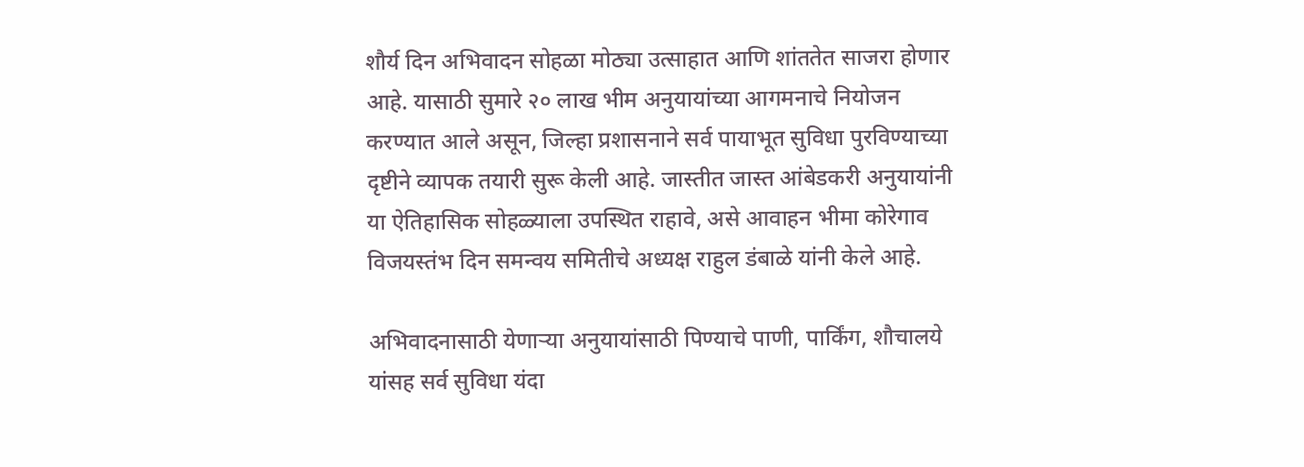शौर्य दिन अभिवादन सोहळा मोठ्या उत्साहात आणि शांततेत साजरा होणार आहे. यासाठी सुमारे २० लाख भीम अनुयायांच्या आगमनाचे नियोजन करण्यात आले असून, जिल्हा प्रशासनाने सर्व पायाभूत सुविधा पुरविण्याच्या दृष्टीने व्यापक तयारी सुरू केली आहे. जास्तीत जास्त आंबेडकरी अनुयायांनी या ऐतिहासिक सोहळ्याला उपस्थित राहावे, असे आवाहन भीमा कोरेगाव विजयस्तंभ दिन समन्वय समितीचे अध्यक्ष राहुल डंबाळे यांनी केले आहे.

अभिवादनासाठी येणाऱ्या अनुयायांसाठी पिण्याचे पाणी, पार्किंग, शौचालये यांसह सर्व सुविधा यंदा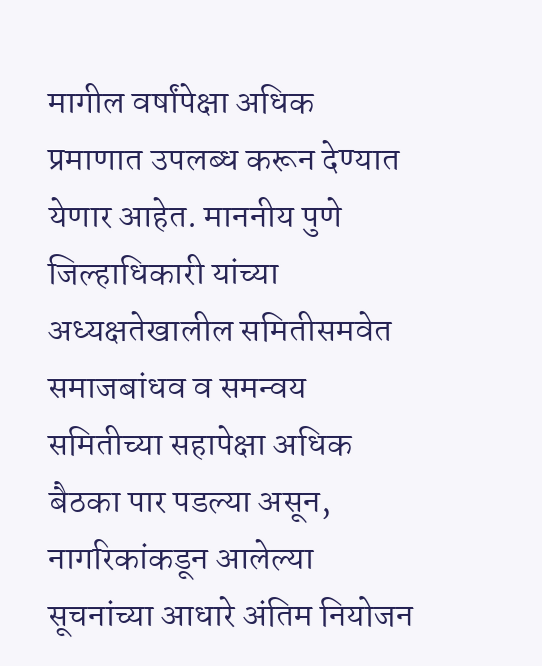मागील वर्षांपेक्षा अधिक प्रमाणात उपलब्ध करून देण्यात येणार आहेत. माननीय पुणे जिल्हाधिकारी यांच्या अध्यक्षतेखालील समितीसमवेत समाजबांधव व समन्वय समितीच्या सहापेक्षा अधिक बैठका पार पडल्या असून, नागरिकांकडून आलेल्या सूचनांच्या आधारे अंतिम नियोजन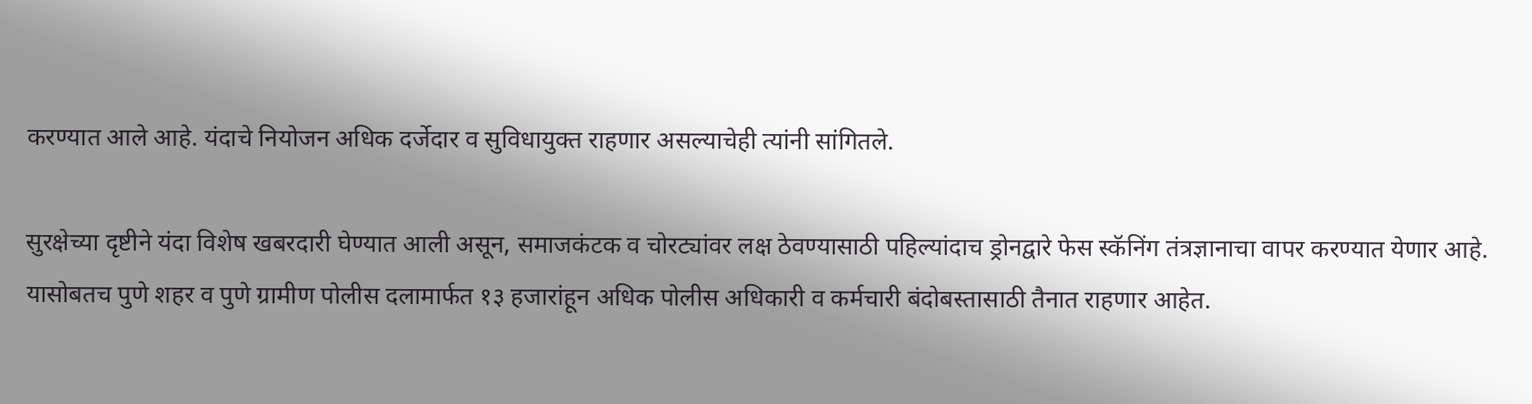करण्यात आले आहे. यंदाचे नियोजन अधिक दर्जेदार व सुविधायुक्त राहणार असल्याचेही त्यांनी सांगितले.

सुरक्षेच्या दृष्टीने यंदा विशेष खबरदारी घेण्यात आली असून, समाजकंटक व चोरट्यांवर लक्ष ठेवण्यासाठी पहिल्यांदाच ड्रोनद्वारे फेस स्कॅनिंग तंत्रज्ञानाचा वापर करण्यात येणार आहे. यासोबतच पुणे शहर व पुणे ग्रामीण पोलीस दलामार्फत १३ हजारांहून अधिक पोलीस अधिकारी व कर्मचारी बंदोबस्तासाठी तैनात राहणार आहेत.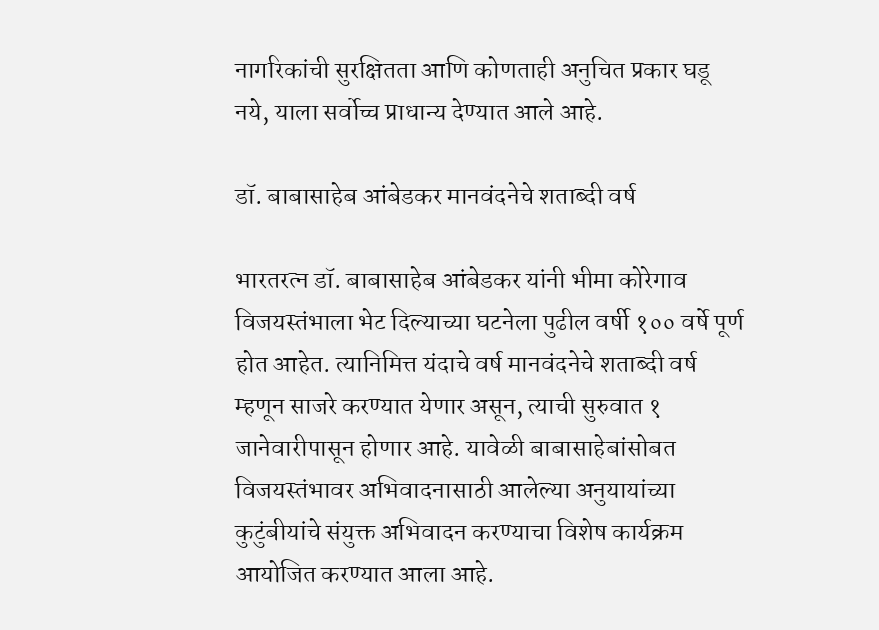नागरिकांची सुरक्षितता आणि कोणताही अनुचित प्रकार घडू नये, याला सर्वोच्च प्राधान्य देण्यात आले आहे.

डॉ. बाबासाहेब आंबेडकर मानवंदनेचे शताब्दी वर्ष

भारतरत्न डॉ. बाबासाहेब आंबेडकर यांनी भीमा कोरेगाव विजयस्तंभाला भेट दिल्याच्या घटनेला पुढील वर्षी १०० वर्षे पूर्ण होत आहेत. त्यानिमित्त यंदाचे वर्ष मानवंदनेचे शताब्दी वर्ष म्हणून साजरे करण्यात येणार असून, त्याची सुरुवात १ जानेवारीपासून होणार आहे. यावेळी बाबासाहेबांसोबत विजयस्तंभावर अभिवादनासाठी आलेल्या अनुयायांच्या कुटुंबीयांचे संयुक्त अभिवादन करण्याचा विशेष कार्यक्रम आयोजित करण्यात आला आहे.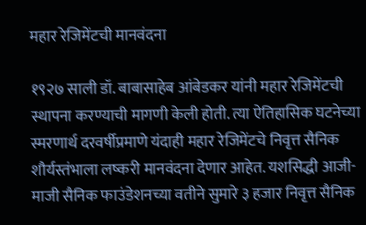महार रेजिमेंटची मानवंदना

१९२७ साली डॉ. बाबासाहेब आंबेडकर यांनी महार रेजिमेंटची स्थापना करण्याची मागणी केली होती. त्या ऐतिहासिक घटनेच्या स्मरणार्थ दरवर्षीप्रमाणे यंदाही महार रेजिमेंटचे निवृत्त सैनिक शौर्यस्तंभाला लष्करी मानवंदना देणार आहेत. यशसिद्धी आजी-माजी सैनिक फाउंडेशनच्या वतीने सुमारे ३ हजार निवृत्त सैनिक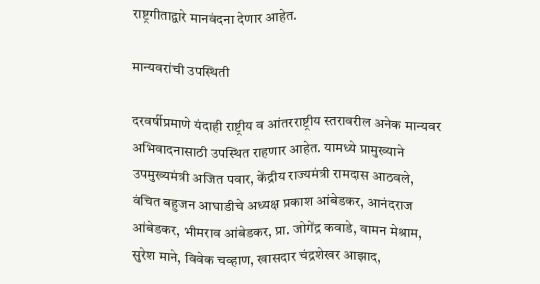राष्ट्रगीताद्वारे मानवंदना देणार आहेत.

मान्यवरांची उपस्थिती

दरवर्षीप्रमाणे यंदाही राष्ट्रीय व आंतरराष्ट्रीय स्तरावरील अनेक मान्यवर अभिवादनासाठी उपस्थित राहणार आहेत. यामध्ये प्रामुख्याने उपमुख्यमंत्री अजित पवार, केंद्रीय राज्यमंत्री रामदास आठवले, वंचित बहुजन आघाडीचे अध्यक्ष प्रकाश आंबेडकर, आनंदराज आंबेडकर, भीमराव आंबेडकर, प्रा. जोगेंद्र कवाडे, वामन मेश्राम, सुरेश माने, विवेक चव्हाण, खासदार चंद्रशेखर आझाद,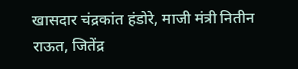खासदार चंद्रकांत हंडोरे, माजी मंत्री नितीन राऊत, जितेंद्र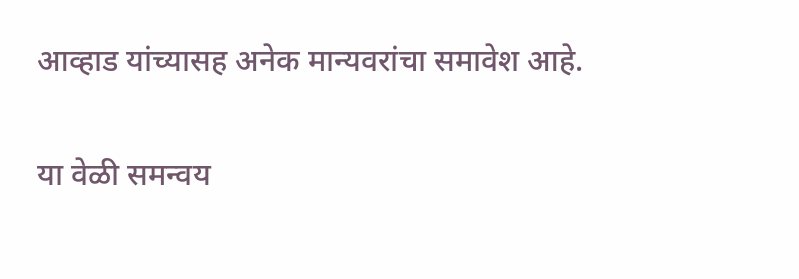आव्हाड यांच्यासह अनेक मान्यवरांचा समावेश आहे.

या वेळी समन्वय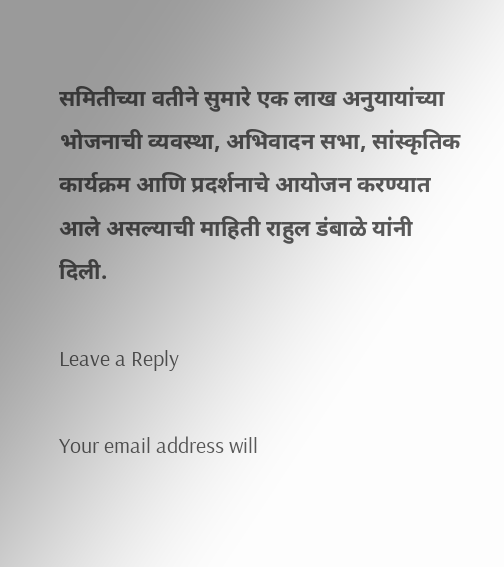समितीच्या वतीने सुमारे एक लाख अनुयायांच्या भोजनाची व्यवस्था, अभिवादन सभा, सांस्कृतिक कार्यक्रम आणि प्रदर्शनाचे आयोजन करण्यात आले असल्याची माहिती राहुल डंबाळे यांनी दिली.

Leave a Reply

Your email address will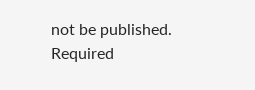not be published. Required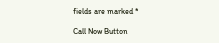fields are marked *

Call Now Button